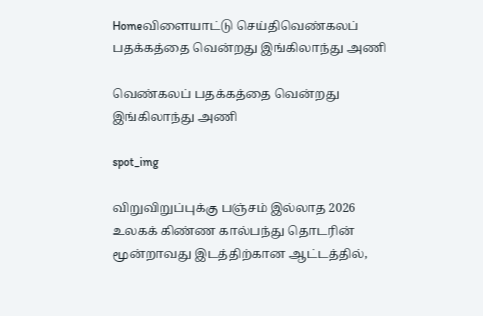Homeவிளையாட்டு செய்திவெண்கலப் பதக்கத்தை வென்றது இங்கிலாந்து அணி

வெண்கலப் பதக்கத்தை வென்றது இங்கிலாந்து அணி

spot_img

விறுவிறுப்புக்கு பஞ்சம் இல்லாத 2026 உலகக் கிண்ண கால்பந்து தொடரின் மூன்றாவது இடத்திற்கான ஆட்டத்தில்,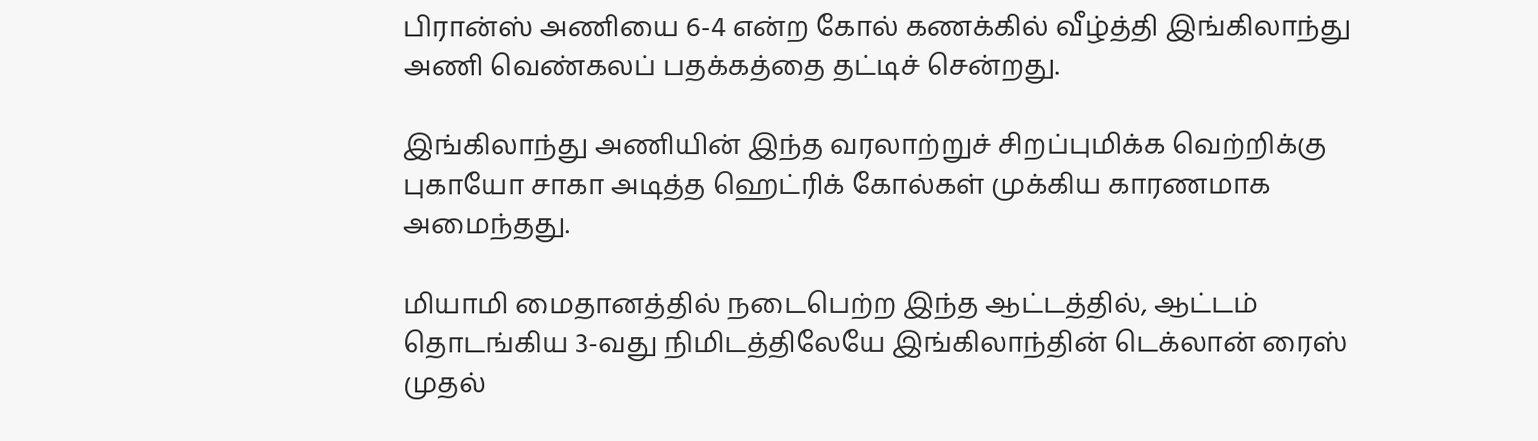பிரான்ஸ் அணியை 6-4 என்ற கோல் கணக்கில் வீழ்த்தி இங்கிலாந்து அணி வெண்கலப் பதக்கத்தை தட்டிச் சென்றது.

இங்கிலாந்து அணியின் இந்த வரலாற்றுச் சிறப்புமிக்க வெற்றிக்கு புகாயோ சாகா அடித்த ஹெட்ரிக் கோல்கள் முக்கிய காரணமாக அமைந்தது.

மியாமி மைதானத்தில் நடைபெற்ற இந்த ஆட்டத்தில், ஆட்டம் தொடங்கிய 3-வது நிமிடத்திலேயே இங்கிலாந்தின் டெக்லான் ரைஸ் முதல்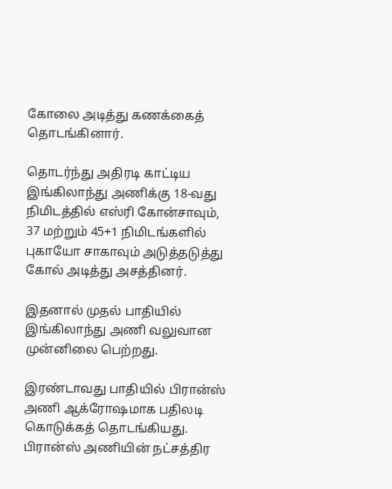கோலை அடித்து கணக்கைத் தொடங்கினார்.

தொடர்ந்து அதிரடி காட்டிய இங்கிலாந்து அணிக்கு 18-வது நிமிடத்தில் எஸ்ரி கோன்சாவும், 37 மற்றும் 45+1 நிமிடங்களில் புகாயோ சாகாவும் அடுத்தடுத்து கோல் அடித்து அசத்தினர்.

இதனால் முதல் பாதியில் இங்கிலாந்து அணி வலுவான முன்னிலை பெற்றது.

இரண்டாவது பாதியில் பிரான்ஸ் அணி ஆக்ரோஷமாக பதிலடி கொடுக்கத் தொடங்கியது. பிரான்ஸ் அணியின் நட்சத்திர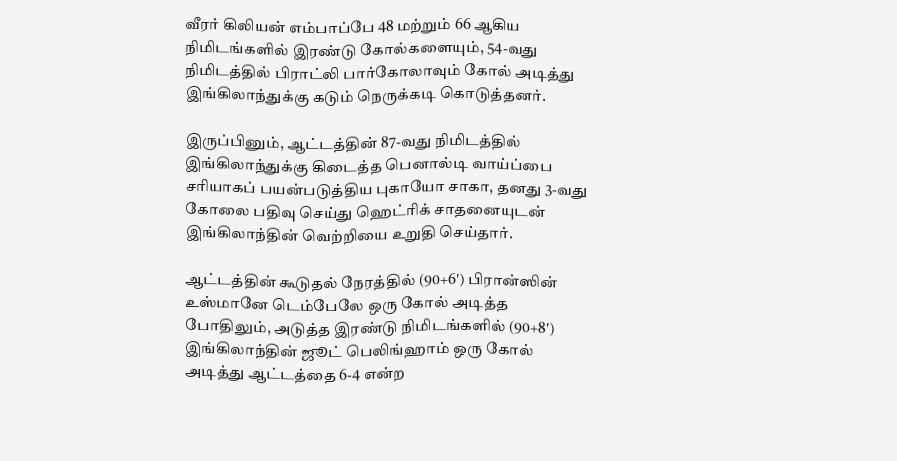வீரர் கிலியன் எம்பாப்பே 48 மற்றும் 66 ஆகிய நிமிடங்களில் இரண்டு கோல்களையும், 54-வது நிமிடத்தில் பிராட்லி பார்கோலாவும் கோல் அடித்து இங்கிலாந்துக்கு கடும் நெருக்கடி கொடுத்தனர்.

இருப்பினும், ஆட்டத்தின் 87-வது நிமிடத்தில் இங்கிலாந்துக்கு கிடைத்த பெனால்டி வாய்ப்பை சரியாகப் பயன்படுத்திய புகாயோ சாகா, தனது 3-வது கோலை பதிவு செய்து ஹெட்ரிக் சாதனையுடன் இங்கிலாந்தின் வெற்றியை உறுதி செய்தார்.

ஆட்டத்தின் கூடுதல் நேரத்தில் (90+6′) பிரான்ஸின் உஸ்மானே டெம்பேலே ஒரு கோல் அடித்த போதிலும், அடுத்த இரண்டு நிமிடங்களில் (90+8′) இங்கிலாந்தின் ஜூட் பெலிங்ஹாம் ஒரு கோல் அடித்து ஆட்டத்தை 6-4 என்ற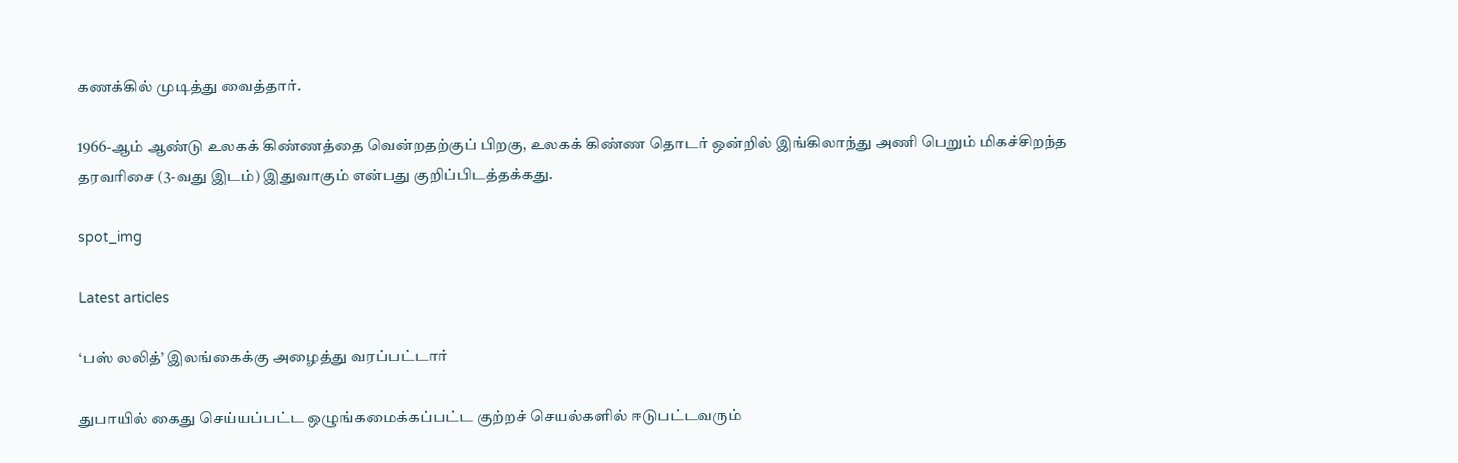கணக்கில் முடித்து வைத்தார்.

1966-ஆம் ஆண்டு உலகக் கிண்ணத்தை வென்றதற்குப் பிறகு, உலகக் கிண்ண தொடர் ஒன்றில் இங்கிலாந்து அணி பெறும் மிகச்சிறந்த தரவரிசை (3-வது இடம்) இதுவாகும் என்பது குறிப்பிடத்தக்கது.

spot_img

Latest articles

‘பஸ் லலித்’ இலங்கைக்கு அழைத்து வரப்பட்டார்

துபாயில் கைது செய்யப்பட்ட ஒழுங்கமைக்கப்பட்ட குற்றச் செயல்களில் ஈடுபட்டவரும்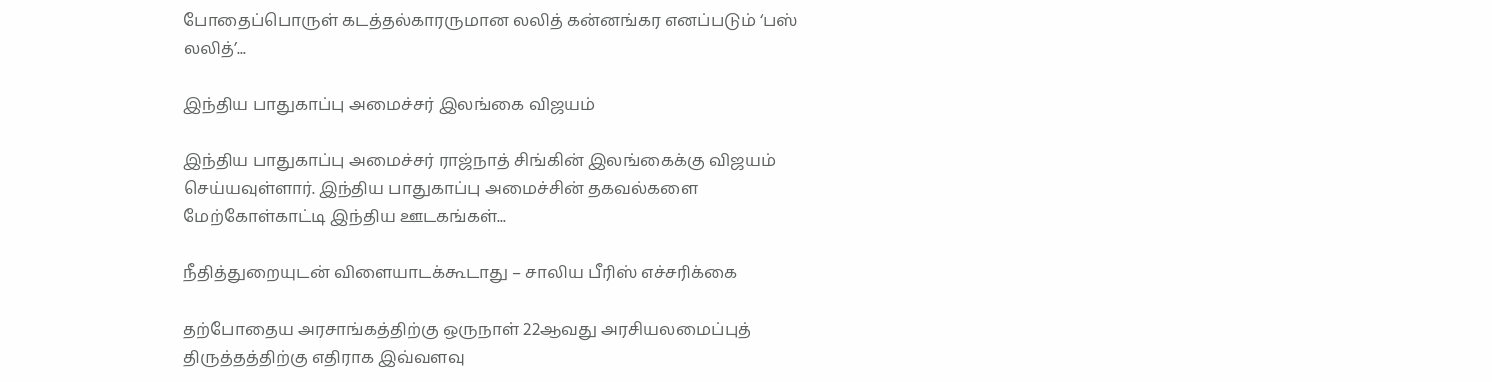போதைப்பொருள் கடத்தல்காரருமான லலித் கன்னங்கர எனப்படும் ‘பஸ் லலித்’...

இந்திய பாதுகாப்பு அமைச்சர் இலங்கை விஜயம்

இந்திய பாதுகாப்பு அமைச்சர் ராஜ்நாத் சிங்கின் இலங்கைக்கு விஜயம் செய்யவுள்ளார். இந்திய பாதுகாப்பு அமைச்சின் தகவல்களை மேற்கோள்காட்டி இந்திய ஊடகங்கள்...

நீதித்துறையுடன் விளையாடக்கூடாது – சாலிய பீரிஸ் எச்சரிக்கை

தற்போதைய அரசாங்கத்திற்கு ஒருநாள் 22ஆவது அரசியலமைப்புத் திருத்தத்திற்கு எதிராக இவ்வளவு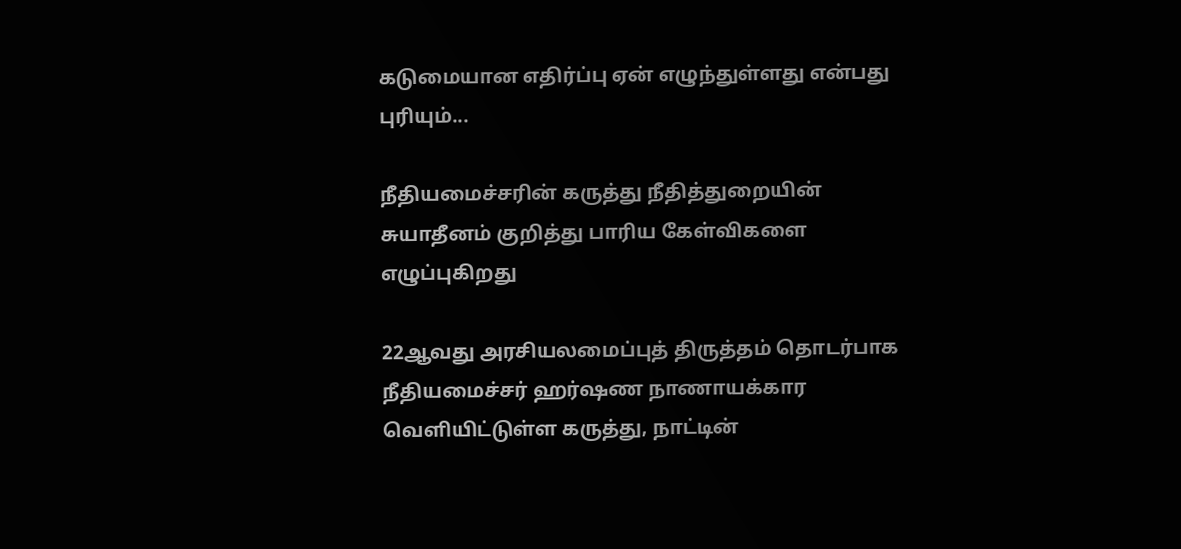கடுமையான எதிர்ப்பு ஏன் எழுந்துள்ளது என்பது புரியும்...

நீதியமைச்சரின் கருத்து நீதித்துறையின் சுயாதீனம் குறித்து பாரிய கேள்விகளை எழுப்புகிறது

22ஆவது அரசியலமைப்புத் திருத்தம் தொடர்பாக நீதியமைச்சர் ஹர்ஷண நாணாயக்கார வெளியிட்டுள்ள கருத்து, நாட்டின்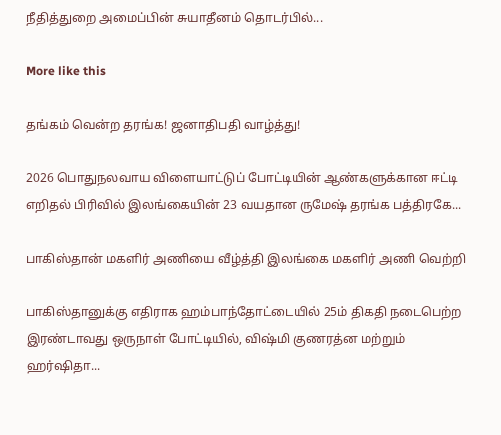நீதித்துறை அமைப்பின் சுயாதீனம் தொடர்பில்...

More like this

தங்கம் வென்ற தரங்க! ஜனாதிபதி வாழ்த்து!

2026 பொதுநலவாய விளையாட்டுப் போட்டியின் ஆண்களுக்கான ஈட்டி எறிதல் பிரிவில் இலங்கையின் 23 வயதான ருமேஷ் தரங்க பத்திரகே...

பாகிஸ்தான் மகளிர் அணியை வீழ்த்தி இலங்கை மகளிர் அணி வெற்றி

பாகிஸ்தானுக்கு எதிராக ஹம்பாந்தோட்டையில் 25ம் திகதி நடைபெற்ற இரண்டாவது ஒருநாள் போட்டியில், விஷ்மி குணரத்ன மற்றும் ஹர்ஷிதா...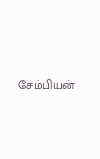சேம்பியன்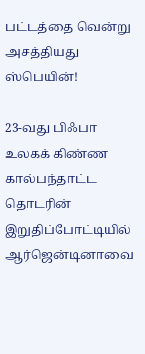பட்டத்தை வென்று அசத்தியது ஸ்பெயின்!

23-வது பிஃபா உலகக் கிண்ண கால்பந்தாட்ட தொடரின் இறுதிப்போட்டியில் ஆர்ஜென்டினாவை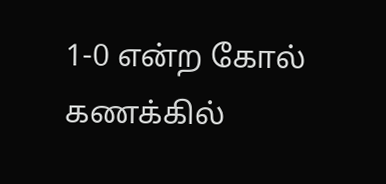1-0 என்ற கோல் கணக்கில்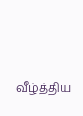வீழ்த்திய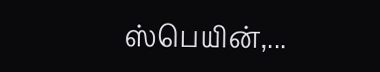ஸ்பெயின்,...